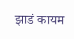झाडं कायम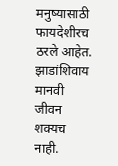मनुष्यासाठी फायदेशीरच ठरले आहेत. झाडांशिवाय मानवी जीवन शक्यच नाही.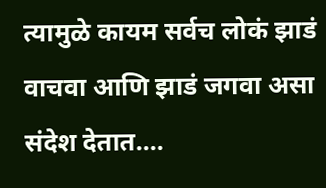त्यामुळे कायम सर्वच लोकं झाडं वाचवा आणि झाडं जगवा असा संदेश देतात....